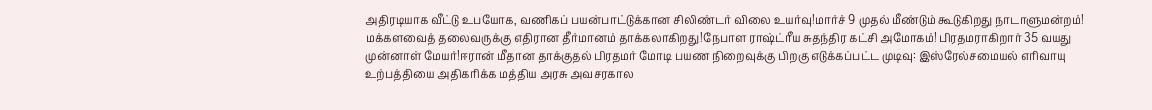அதிரடியாக வீட்டு உபயோக, வணிகப் பயன்பாட்டுக்கான சிலிண்டர் விலை உயர்வு!மார்ச் 9 முதல் மீண்டும் கூடுகிறது நாடாளுமன்றம்! மக்களவைத் தலைவருக்கு எதிரான தீர்மானம் தாக்கலாகிறது!நேபாள ராஷ்ட்ரீய சுதந்திர கட்சி அமோகம்! பிரதமராகிறார் 35 வயது முன்னாள் மேயர்!ஈரான் மீதான தாக்குதல் பிரதமர் மோடி பயண நிறைவுக்கு பிறகு எடுக்கப்பட்ட முடிவு: இஸ்ரேல்சமையல் எரிவாயு உற்பத்தியை அதிகரிக்க மத்திய அரசு அவசரகால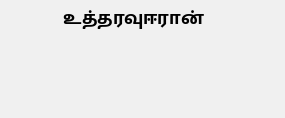உத்தரவுஈரான்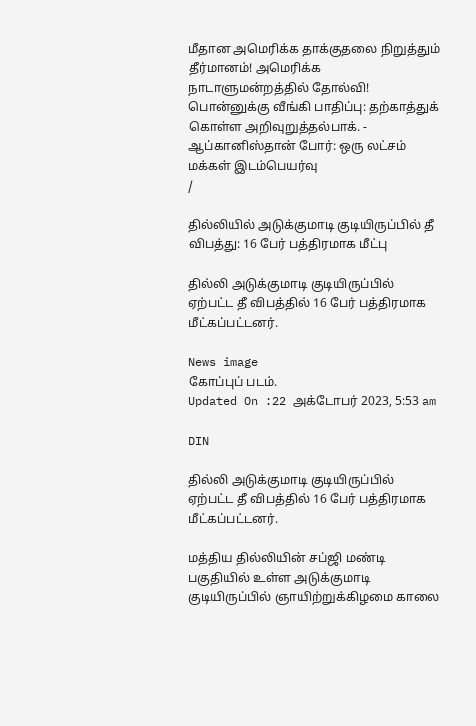மீதான அமெரிக்க தாக்குதலை நிறுத்தும் தீர்மானம்! அமெரிக்க நாடாளுமன்றத்தில் தோல்வி! பொன்னுக்கு வீங்கி பாதிப்பு: தற்காத்துக் கொள்ள அறிவுறுத்தல்பாக். - ஆப்கானிஸ்தான் போர்: ஒரு லட்சம் மக்கள் இடம்பெயர்வு
/

தில்லியில் அடுக்குமாடி குடியிருப்பில் தீ விபத்து: 16 பேர் பத்திரமாக மீட்பு

தில்லி அடுக்குமாடி குடியிருப்பில் ஏற்பட்ட தீ விபத்தில் 16 பேர் பத்திரமாக மீட்கப்பட்டனர்.

News image
கோப்புப் படம்.
Updated On :22 அக்டோபர் 2023, 5:53 am

DIN

தில்லி அடுக்குமாடி குடியிருப்பில் ஏற்பட்ட தீ விபத்தில் 16 பேர் பத்திரமாக மீட்கப்பட்டனர்.

மத்திய தில்லியின் சப்ஜி மண்டி பகுதியில் உள்ள அடுக்குமாடி குடியிருப்பில் ஞாயிற்றுக்கிழமை காலை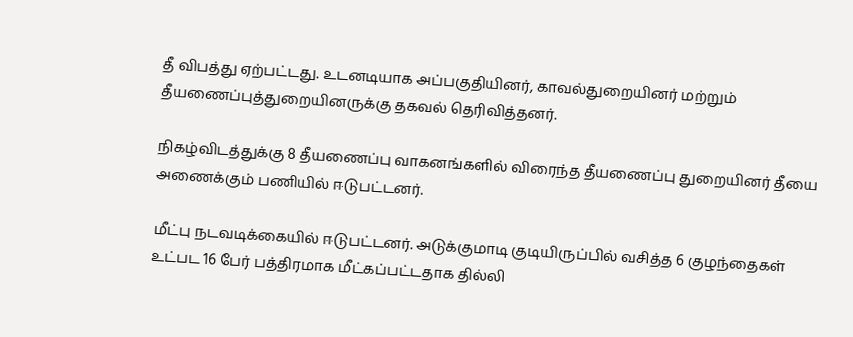தீ விபத்து ஏற்பட்டது. உடனடியாக அப்பகுதியினர், காவல்துறையினர் மற்றும் தீயணைப்புத்துறையினருக்கு தகவல் தெரிவித்தனர்.

நிகழ்விடத்துக்கு 8 தீயணைப்பு வாகனங்களில் விரைந்த தீயணைப்பு துறையினர் தீயை அணைக்கும் பணியில் ஈடுபட்டனர்.

மீட்பு நடவடிக்கையில் ஈடுபட்டனர். அடுக்குமாடி குடியிருப்பில் வசித்த 6 குழந்தைகள் உட்பட 16 பேர் பத்திரமாக மீட்கப்பட்டதாக தில்லி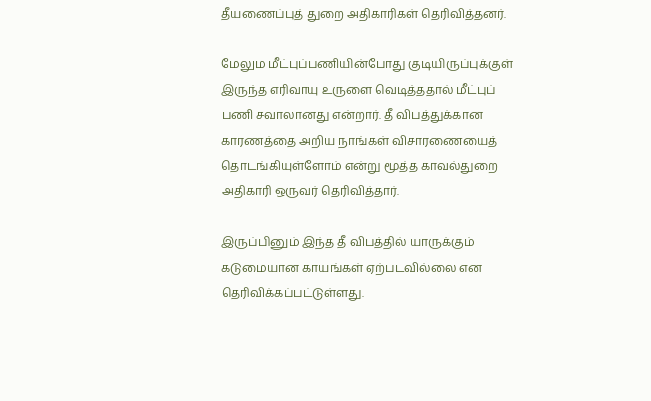தீயணைப்புத் துறை அதிகாரிகள் தெரிவித்தனர்.

மேலும மீட்புப்பணியின்போது குடியிருப்புக்குள் இருந்த எரிவாயு உருளை வெடித்ததால் மீட்புப் பணி சவாலானது என்றார். தீ விபத்துக்கான காரணத்தை அறிய நாங்கள் விசாரணையைத் தொடங்கியுள்ளோம் என்று மூத்த காவல்துறை அதிகாரி ஒருவர் தெரிவித்தார்.

இருப்பினும் இந்த தீ விபத்தில் யாருக்கும் கடுமையான காயங்கள் ஏற்படவில்லை என தெரிவிக்கப்பட்டுள்ளது.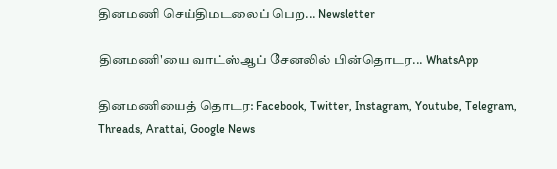தினமணி செய்திமடலைப் பெற... Newsletter

தினமணி'யை வாட்ஸ்ஆப் சேனலில் பின்தொடர... WhatsApp

தினமணியைத் தொடர: Facebook, Twitter, Instagram, Youtube, Telegram, Threads, Arattai, Google News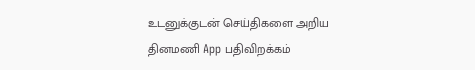உடனுக்குடன் செய்திகளை அறிய தினமணி App பதிவிறக்கம்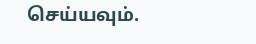செய்யவும்.